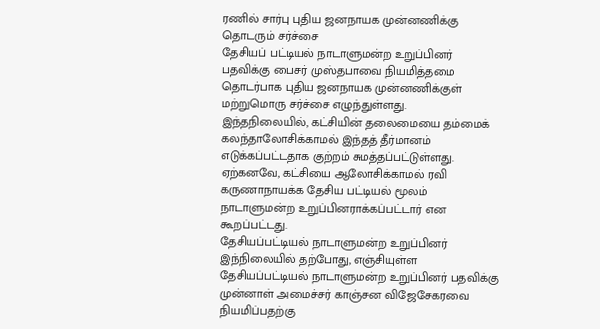ரணில் சார்பு புதிய ஜனநாயக முன்னணிக்கு தொடரும் சர்ச்சை
தேசியப் பட்டியல் நாடாளுமன்ற உறுப்பினர் பதவிக்கு பைசர் முஸ்தபாவை நியமித்தமை தொடர்பாக புதிய ஜனநாயக முன்னணிக்குள் மற்றுமொரு சர்ச்சை எழுந்துள்ளது.
இந்தநிலையில், கட்சியின் தலைமையை தம்மைக் கலந்தாலோசிக்காமல் இந்தத் தீர்மானம் எடுக்கப்பட்டதாக குற்றம் சுமத்தப்பட்டுள்ளது.
ஏற்கனவே, கட்சியை ஆலோசிக்காமல் ரவி கருணாநாயக்க தேசிய பட்டியல் மூலம் நாடாளுமன்ற உறுப்பினராக்கப்பட்டார் என கூறப்பட்டது.
தேசியப்பட்டியல் நாடாளுமன்ற உறுப்பினர்
இந்நிலையில் தற்போது, எஞ்சியுள்ள தேசியப்பட்டியல் நாடாளுமன்ற உறுப்பினர் பதவிக்கு முன்னாள் அமைச்சர் காஞ்சன விஜேசேகரவை நியமிப்பதற்கு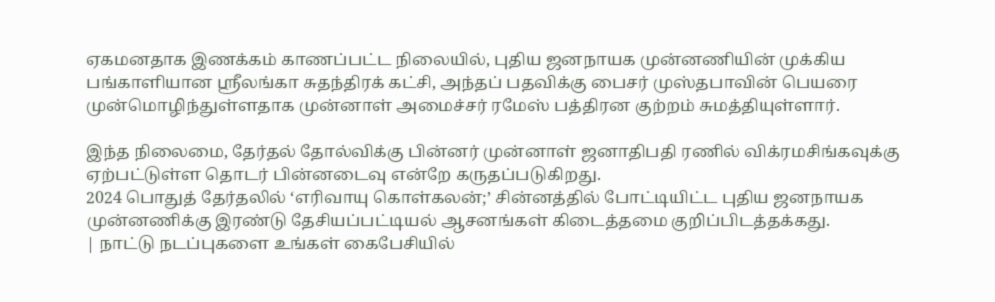ஏகமனதாக இணக்கம் காணப்பட்ட நிலையில், புதிய ஜனநாயக முன்னணியின் முக்கிய பங்காளியான ஸ்ரீலங்கா சுதந்திரக் கட்சி, அந்தப் பதவிக்கு பைசர் முஸ்தபாவின் பெயரை முன்மொழிந்துள்ளதாக முன்னாள் அமைச்சர் ரமேஸ் பத்திரன குற்றம் சுமத்தியுள்ளார்.

இந்த நிலைமை, தேர்தல் தோல்விக்கு பின்னர் முன்னாள் ஜனாதிபதி ரணில் விக்ரமசிங்கவுக்கு ஏற்பட்டுள்ள தொடர் பின்னடைவு என்றே கருதப்படுகிறது.
2024 பொதுத் தேர்தலில் ‘எரிவாயு கொள்கலன்;’ சின்னத்தில் போட்டியிட்ட புதிய ஜனநாயக முன்னணிக்கு இரண்டு தேசியப்பட்டியல் ஆசனங்கள் கிடைத்தமை குறிப்பிடத்தக்கது.
| நாட்டு நடப்புகளை உங்கள் கைபேசியில்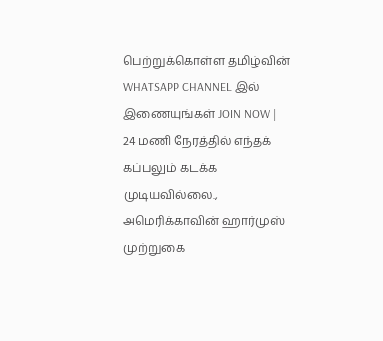பெற்றுக்கொள்ள தமிழ்வின் WHATSAPP CHANNEL இல் இணையுங்கள் JOIN NOW |
24 மணி நேரத்தில் எந்தக் கப்பலும் கடக்க முடியவில்லை., அமெரிக்காவின் ஹார்முஸ் முற்றுகை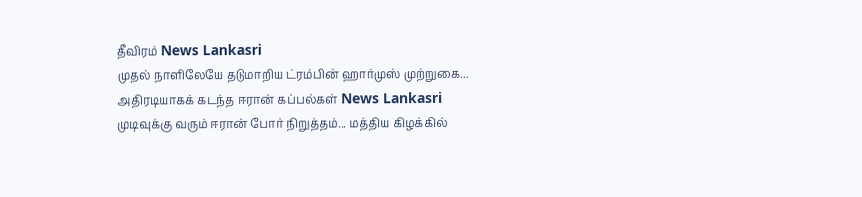தீவிரம் News Lankasri
முதல் நாளிலேயே தடுமாறிய ட்ரம்பின் ஹார்முஸ் முற்றுகை... அதிரடியாகக் கடந்த ஈரான் கப்பல்கள் News Lankasri
முடிவுக்கு வரும் ஈரான் போர் நிறுத்தம்... மத்திய கிழக்கில்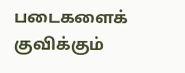படைகளைக் குவிக்கும்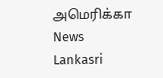அமெரிக்கா News Lankasri